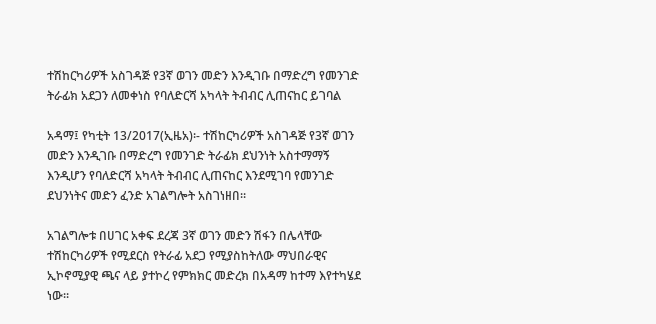ተሽከርካሪዎች አስገዳጅ የ3ኛ ወገን መድን እንዲገቡ በማድረግ የመንገድ ትራፊክ አደጋን ለመቀነስ የባለድርሻ አካላት ትብብር ሊጠናከር ይገባል

አዳማ፤ የካቲት 13/2017(ኢዜአ)፡- ተሽከርካሪዎች አስገዳጅ የ3ኛ ወገን መድን እንዲገቡ በማድረግ የመንገድ ትራፊክ ደህንነት አስተማማኝ እንዲሆን የባለድርሻ አካላት ትብብር ሊጠናከር እንደሚገባ የመንገድ ደህንነትና መድን ፈንድ አገልግሎት አስገነዘበ።

አገልግሎቱ በሀገር አቀፍ ደረጃ 3ኛ ወገን መድን ሽፋን በሌላቸው ተሽከርካሪዎች የሚደርስ የትራፊ አደጋ የሚያስከትለው ማህበራዊና ኢኮኖሚያዊ ጫና ላይ ያተኮረ የምክክር መድረክ በአዳማ ከተማ እየተካሄደ ነው።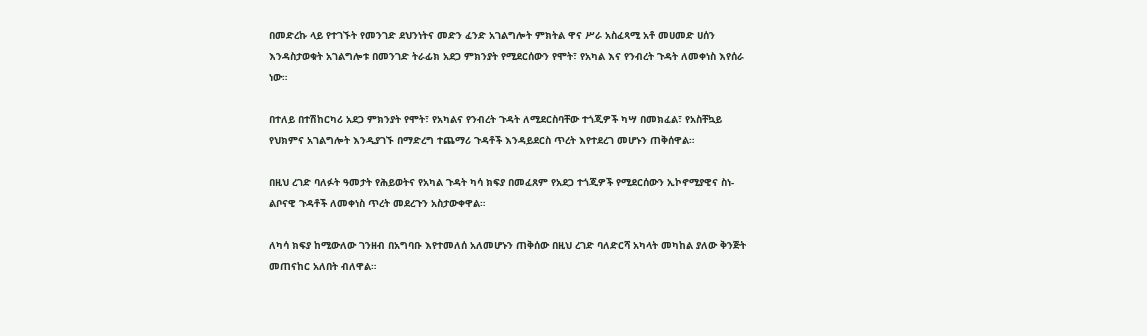በመድረኩ ላይ የተገኙት የመንገድ ደህንነትና መድን ፈንድ አገልግሎት ምክትል ዋና ሥራ አስፈጻሚ አቶ መሀመድ ሀሰን እንዳስታወቁት አገልግሎቱ በመንገድ ትራፊክ አደጋ ምክንያት የሚደርሰውን የሞት፣ የአካል እና የንብረት ጉዳት ለመቀነስ እየሰራ ነው።

በተለይ በተሽከርካሪ አደጋ ምክንያት የሞት፣ የአካልና የንብረት ጉዳት ለሚደርስባቸው ተጎጂዎች ካሣ በመክፈል፣ የአስቸኳይ የህክምና አገልግሎት እንዲያገኙ በማድረግ ተጨማሪ ጉዳቶች እንዳይደርስ ጥረት እየተደረገ መሆኑን ጠቅሰዋል።

በዚህ ረገድ ባለፉት ዓመታት የሕይወትና የአካል ጉዳት ካሳ ክፍያ በመፈጸም የአደጋ ተጎጂዎች የሚደርሰውን ኢኮኖሚያዊና ስነ-ልቦናዊ ጉዳቶች ለመቀነስ ጥረት መደረጉን አስታውቀዋል።

ለካሳ ክፍያ ከሚውለው ገንዘብ በአግባቡ እየተመለሰ አለመሆኑን ጠቅሰው በዚህ ረገድ ባለድርሻ አካላት መካከል ያለው ቅንጅት መጠናከር አለበት ብለዋል።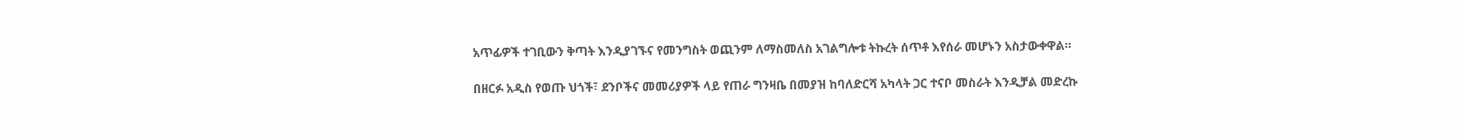አጥፊዎች ተገቢውን ቅጣት እንዲያገኙና የመንግስት ወጪንም ለማስመለስ አገልግሎቱ ትኩረት ሰጥቶ እየሰራ መሆኑን አስታውቀዋል።

በዘርፉ አዲስ የወጡ ህጎች፣ ደንቦችና መመሪያዎች ላይ የጠራ ግንዛቤ በመያዝ ከባለድርሻ አካላት ጋር ተናቦ መስራት እንዲቻል መድረኩ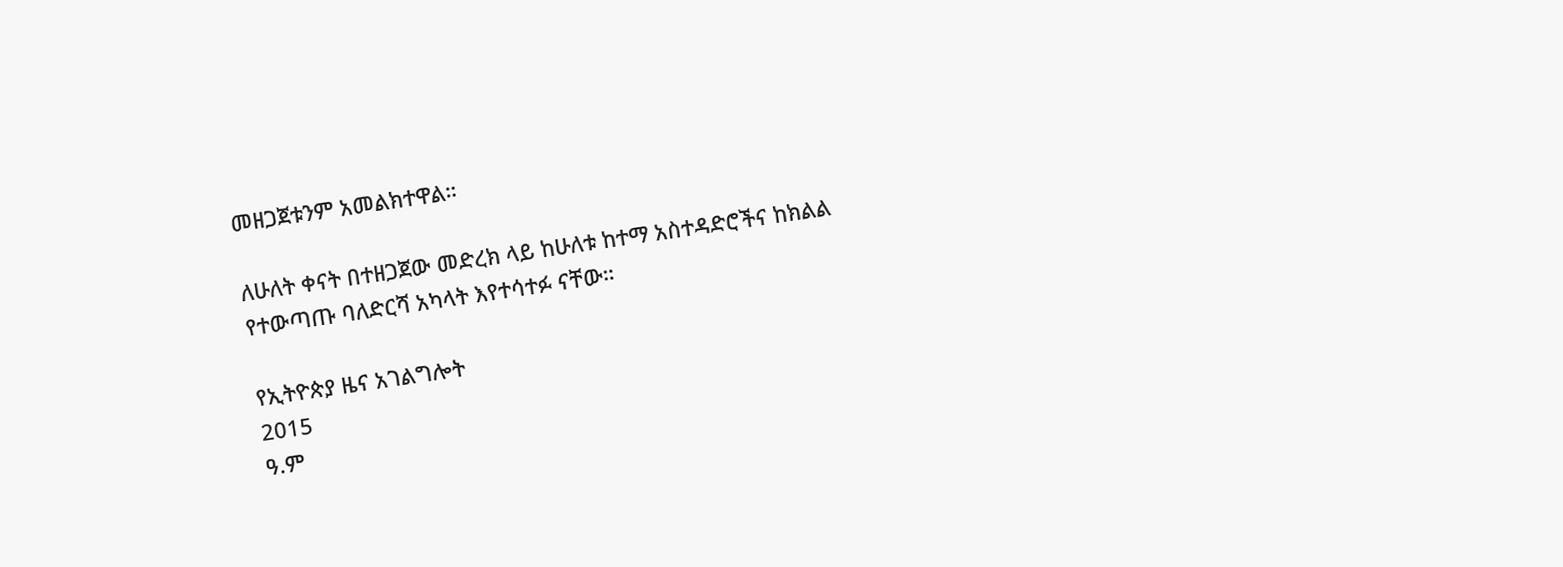መዘጋጀቱንም አመልክተዋል።

ለሁለት ቀናት በተዘጋጀው መድረክ ላይ ከሁለቱ ከተማ አስተዳድሮችና ከክልል የተውጣጡ ባለድርሻ አካላት እየተሳተፉ ናቸው።

የኢትዮጵያ ዜና አገልግሎት
2015
ዓ.ም